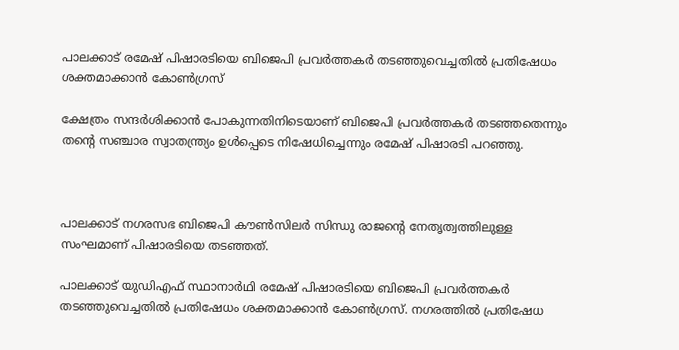പാലക്കാട് രമേഷ് പിഷാരടിയെ ബിജെപി പ്രവര്‍ത്തകര്‍ തടഞ്ഞുവെച്ചതില്‍ പ്രതിഷേധം ശക്തമാക്കാന്‍ കോണ്‍ഗ്രസ്

ക്ഷേത്രം സന്ദര്‍ശിക്കാന്‍ പോകുന്നതിനിടെയാണ് ബിജെപി പ്രവര്‍ത്തകര്‍ തടഞ്ഞതെന്നും തന്റെ സഞ്ചാര സ്വാതന്ത്ര്യം ഉള്‍പ്പെടെ നിഷേധിച്ചെന്നും രമേഷ് പിഷാരടി പറഞ്ഞു.



പാലക്കാട് നഗരസഭ ബിജെപി കൗണ്‍സിലര്‍ സിന്ധു രാജന്റെ നേതൃത്വത്തിലുള്ള സംഘമാണ് പിഷാരടിയെ തടഞ്ഞത്.

പാലക്കാട് യുഡിഎഫ് സ്ഥാനാര്‍ഥി രമേഷ് പിഷാരടിയെ ബിജെപി പ്രവര്‍ത്തകര്‍ തടഞ്ഞുവെച്ചതില്‍ പ്രതിഷേധം ശക്തമാക്കാന്‍ കോണ്‍ഗ്രസ്. നഗരത്തില്‍ പ്രതിഷേധ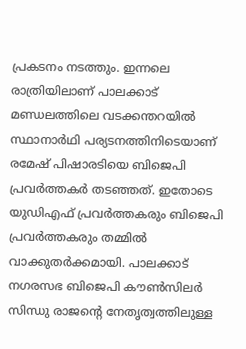പ്രകടനം നടത്തും. ഇന്നലെ രാത്രിയിലാണ് പാലക്കാട് മണ്ഡലത്തിലെ വടക്കന്തറയില്‍ സ്ഥാനാര്‍ഥി പര്യടനത്തിനിടെയാണ് രമേഷ് പിഷാരടിയെ ബിജെപി പ്രവര്‍ത്തകര്‍ തടഞ്ഞത്. ഇതോടെ യുഡിഎഫ് പ്രവര്‍ത്തകരും ബിജെപി പ്രവര്‍ത്തകരും തമ്മില്‍ വാക്കുതര്‍ക്കമായി. പാലക്കാട് നഗരസഭ ബിജെപി കൗണ്‍സിലര്‍ സിന്ധു രാജന്റെ നേതൃത്വത്തിലുള്ള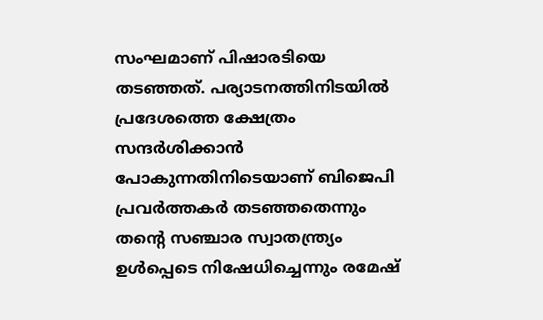സംഘമാണ് പിഷാരടിയെ തടഞ്ഞത്. പര്യാടനത്തിനിടയില്‍ പ്രദേശത്തെ ക്ഷേത്രം സന്ദര്‍ശിക്കാന്‍ പോകുന്നതിനിടെയാണ് ബിജെപി പ്രവര്‍ത്തകര്‍ തടഞ്ഞതെന്നും തന്റെ സഞ്ചാര സ്വാതന്ത്ര്യം ഉള്‍പ്പെടെ നിഷേധിച്ചെന്നും രമേഷ്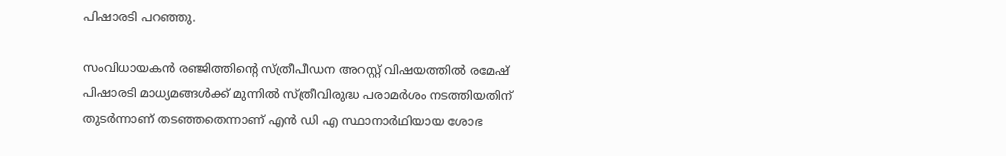പിഷാരടി പറഞ്ഞു.

സംവിധായകന്‍ രഞ്ജിത്തിന്റെ സ്ത്രീപീഡന അറസ്റ്റ് വിഷയത്തില്‍ രമേഷ് പിഷാരടി മാധ്യമങ്ങള്‍ക്ക് മുന്നില്‍ സ്ത്രീവിരുദ്ധ പരാമര്‍ശം നടത്തിയതിന് തുടര്‍ന്നാണ് തടഞ്ഞതെന്നാണ് എന്‍ ഡി എ സ്ഥാനാര്‍ഥിയായ ശോഭ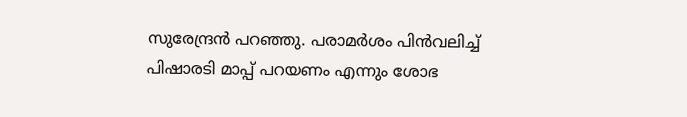സുരേന്ദ്രന്‍ പറഞ്ഞു. പരാമര്‍ശം പിന്‍വലിച്ച് പിഷാരടി മാപ്പ് പറയണം എന്നും ശോഭ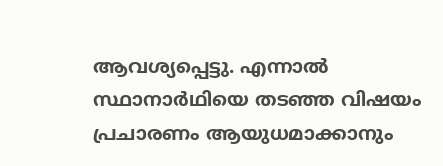ആവശ്യപ്പെട്ടു. എന്നാല്‍ സ്ഥാനാര്‍ഥിയെ തടഞ്ഞ വിഷയം പ്രചാരണം ആയുധമാക്കാനും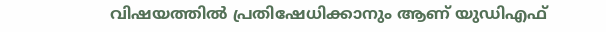വിഷയത്തില്‍ പ്രതിഷേധിക്കാനും ആണ് യുഡിഎഫ്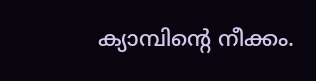ക്യാമ്പിന്റെ നീക്കം.